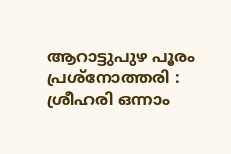ആറാട്ടുപുഴ പൂരം പ്രശ്നോത്തരി : ശ്രീഹരി ഒന്നാം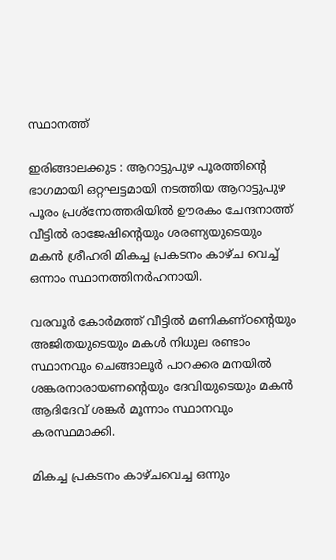സ്ഥാനത്ത്

ഇരിങ്ങാലക്കുട : ആറാട്ടുപുഴ പൂരത്തിൻ്റെ ഭാഗമായി ഒറ്റഘട്ടമായി നടത്തിയ ആറാട്ടുപുഴ പൂരം പ്രശ്നോത്തരിയിൽ ഊരകം ചേന്ദനാത്ത് വീട്ടിൽ രാജേഷിൻ്റെയും ശരണ്യയുടെയും മകൻ ശ്രീഹരി മികച്ച പ്രകടനം കാഴ്ച വെച്ച് ഒന്നാം സ്ഥാനത്തിനർഹനായി.

വരവൂർ കോർമത്ത് വീട്ടിൽ മണികണ്ഠൻ്റെയും അജിതയുടെയും മകൾ നിധുല രണ്ടാം സ്ഥാനവും ചെങ്ങാലൂർ പാറക്കര മനയിൽ ശങ്കരനാരായണൻ്റെയും ദേവിയുടെയും മകൻ ആദിദേവ് ശങ്കർ മൂന്നാം സ്ഥാനവും കരസ്ഥമാക്കി.

മികച്ച പ്രകടനം കാഴ്ചവെച്ച ഒന്നും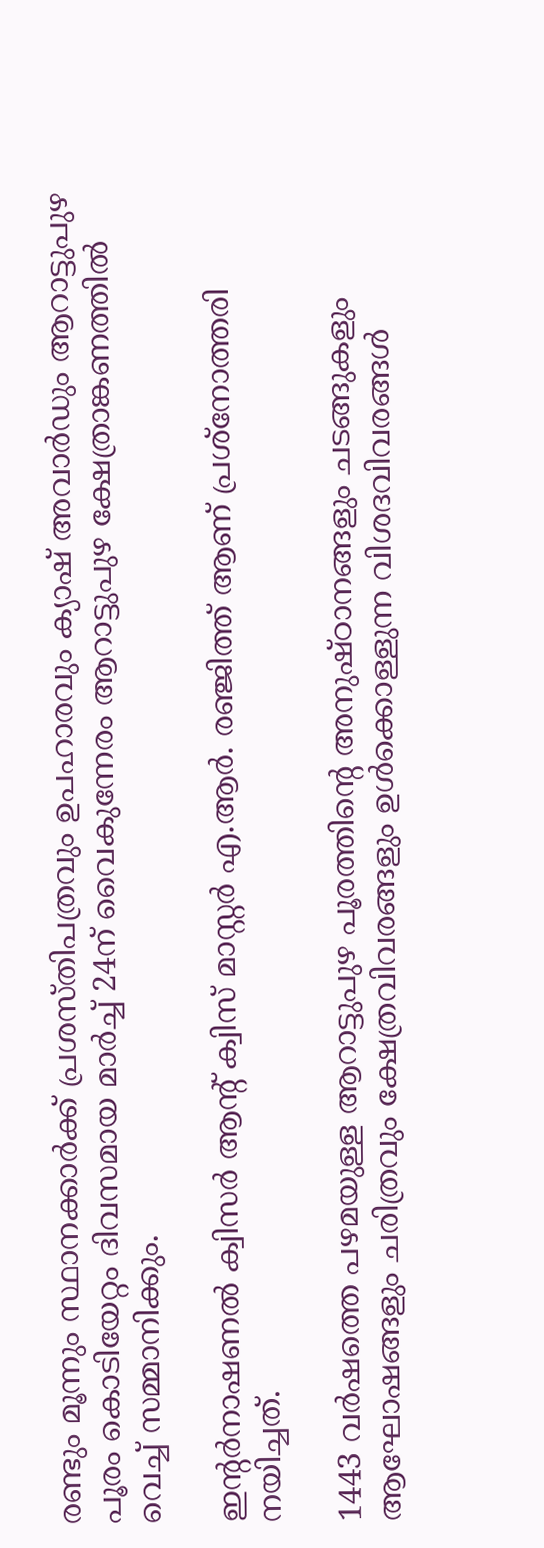രണ്ടും മൂന്നും സ്ഥാനക്കാർക്ക് പ്രശസ്തിപത്രവും ഉപഹാരവും ക്യാഷ് അവാർഡും ആറാട്ടുപുഴ പൂരം കൊടിയേറ്റം ദിവസമായ മാർച്ച് 24ന് വൈകുന്നേരം ആറാട്ടുപുഴ ക്ഷേത്രാങ്കണത്തിൽ വെച്ച് സമ്മാനിക്കും.

ഇന്റർനാഷണൽ ക്വിസർ ആന്റ് ക്വിസ് മാസ്റ്റർ എ.ആർ. രഞ്ജിത്ത് ആണ് പ്രശ്നോത്തരി നയിച്ചത്.

1443 വർഷത്തെ പഴമയുള്ള ആറാട്ടുപുഴ പൂരത്തിന്റെ അനുഷ്ഠാനങ്ങളും ചടങ്ങുകളും ആഘോഷങ്ങളും ചരിത്രവും ക്ഷേത്രവിവരങ്ങളും ഉൾക്കൊള്ളുന്ന വിശദവിവരങ്ങൾ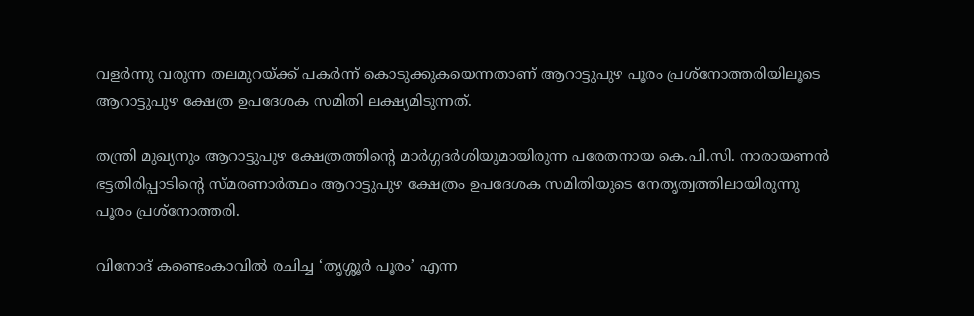വളർന്നു വരുന്ന തലമുറയ്ക്ക് പകർന്ന് കൊടുക്കുകയെന്നതാണ് ആറാട്ടുപുഴ പൂരം പ്രശ്നോത്തരിയിലൂടെ ആറാട്ടുപുഴ ക്ഷേത്ര ഉപദേശക സമിതി ലക്ഷ്യമിടുന്നത്.

തന്ത്രി മുഖ്യനും ആറാട്ടുപുഴ ക്ഷേത്രത്തിന്റെ മാർഗ്ഗദർശിയുമായിരുന്ന പരേതനായ കെ.പി.സി. നാരായണൻ ഭട്ടതിരിപ്പാടിന്റെ സ്മരണാർത്ഥം ആറാട്ടുപുഴ ക്ഷേത്രം ഉപദേശക സമിതിയുടെ നേതൃത്വത്തിലായിരുന്നു
പൂരം പ്രശ്നോത്തരി.

വിനോദ് കണ്ടെംകാവിൽ രചിച്ച ‘തൃശ്ശൂർ പൂരം’ എന്ന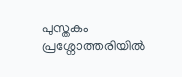പുസ്തകം പ്രശ്നോത്തരിയിൽ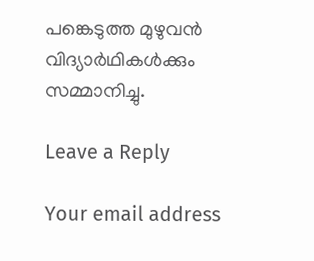പങ്കെടുത്ത മുഴുവൻ വിദ്യാർഥികൾക്കും സമ്മാനിച്ചു.

Leave a Reply

Your email address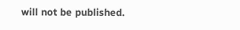will not be published.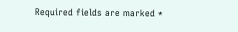Required fields are marked *